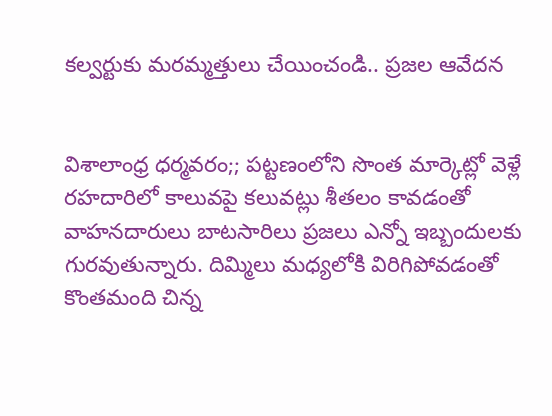కల్వర్టుకు మరమ్మత్తులు చేయించండి.. ప్రజల ఆవేదన


విశాలాంధ్ర ధర్మవరం;; పట్టణంలోని సొంత మార్కెట్లో వెళ్లే రహదారిలో కాలువపై కలువట్లు శీతలం కావడంతో వాహనదారులు బాటసారిలు ప్రజలు ఎన్నో ఇబ్బందులకు గురవుతున్నారు. దిమ్మిలు మధ్యలోకి విరిగిపోవడంతో కొంతమంది చిన్న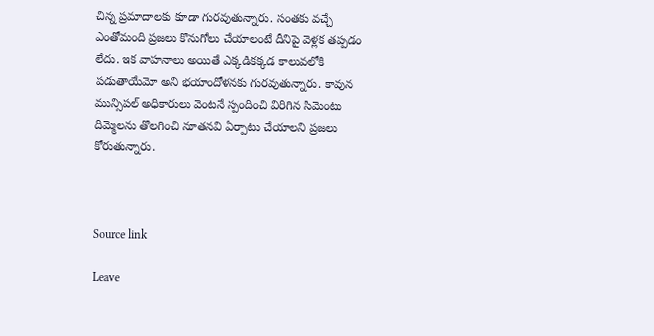చిన్న ప్రమాదాలకు కూడా గురవుతున్నారు. సంతకు వచ్చే ఎంతోమంది ప్రజలు కొనుగోలు చేయాలంటే దీనిపై వెళ్లక తప్పడం లేదు. ఇక వాహనాలు అయితే ఎక్కడికక్కడ కాలువలోకి పడుతాయేమో అని భయాందోళనకు గురవుతున్నారు. కావున మున్సిపల్ అధికారులు వెంటనే స్పందించి విరిగిన సిమెంటు దిమ్మెలను తొలగించి నూతనవి ఏర్పాటు చేయాలని ప్రజలు కోరుతున్నారు.



Source link

Leave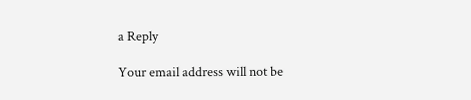a Reply

Your email address will not be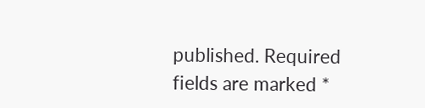published. Required fields are marked *